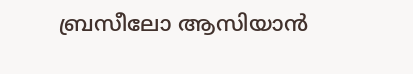ബ്രസീലോ ആസിയാന്‍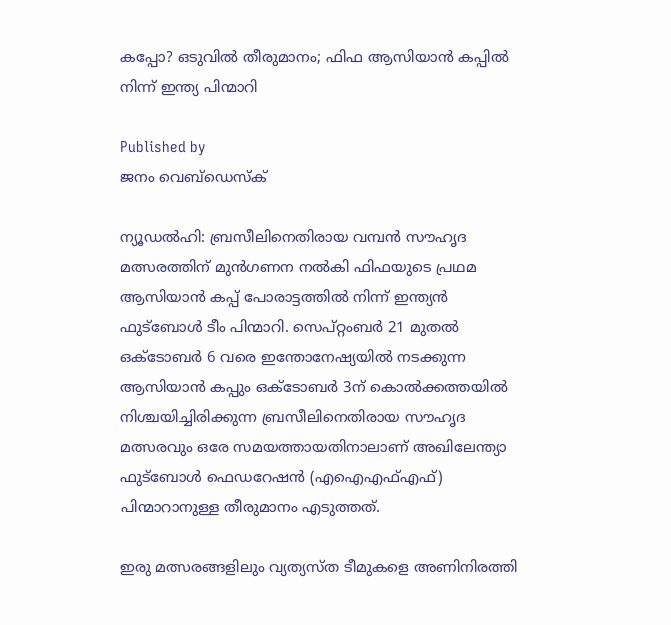കപ്പോ? ഒടുവില്‍ തീരുമാനം; ഫിഫ ആസിയാന്‍ കപ്പില്‍ നിന്ന് ഇന്ത്യ പിന്മാറി

Published by
ജനം വെബ്‌ഡെസ്ക്

ന്യൂഡല്‍ഹി: ബ്രസീലിനെതിരായ വമ്പന്‍ സൗഹൃദ മത്സരത്തിന് മുന്‍ഗണന നല്‍കി ഫിഫയുടെ പ്രഥമ ആസിയാന്‍ കപ്പ് പോരാട്ടത്തില്‍ നിന്ന് ഇന്ത്യന്‍ ഫുട്‌ബോള്‍ ടീം പിന്മാറി. സെപ്റ്റംബര്‍ 21 മുതല്‍ ഒക്ടോബര്‍ 6 വരെ ഇന്തോനേഷ്യയില്‍ നടക്കുന്ന ആസിയാന്‍ കപ്പും ഒക്ടോബര്‍ 3ന് കൊല്‍ക്കത്തയില്‍ നിശ്ചയിച്ചിരിക്കുന്ന ബ്രസീലിനെതിരായ സൗഹൃദ മത്സരവും ഒരേ സമയത്തായതിനാലാണ് അഖിലേന്ത്യാ ഫുട്‌ബോള്‍ ഫെഡറേഷന്‍ (എഐഎഫ്എഫ്) പിന്മാറാനുള്ള തീരുമാനം എടുത്തത്.

ഇരു മത്സരങ്ങളിലും വ്യത്യസ്ത ടീമുകളെ അണിനിരത്തി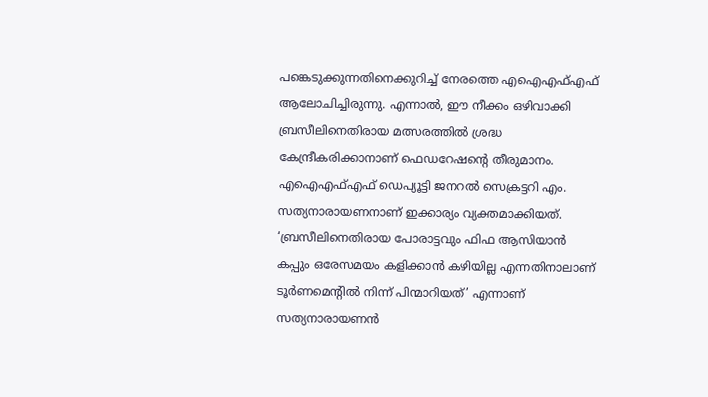പങ്കെടുക്കുന്നതിനെക്കുറിച്ച് നേരത്തെ എഐഎഫ്എഫ് ആലോചിച്ചിരുന്നു. എന്നാല്‍, ഈ നീക്കം ഒഴിവാക്കി ബ്രസീലിനെതിരായ മത്സരത്തില്‍ ശ്രദ്ധ കേന്ദ്രീകരിക്കാനാണ് ഫെഡറേഷന്റെ തീരുമാനം. എഐഎഫ്എഫ് ഡെപ്യൂട്ടി ജനറല്‍ സെക്രട്ടറി എം. സത്യനാരായണനാണ് ഇക്കാര്യം വ്യക്തമാക്കിയത്. ‘ബ്രസീലിനെതിരായ പോരാട്ടവും ഫിഫ ആസിയാന്‍ കപ്പും ഒരേസമയം കളിക്കാന്‍ കഴിയില്ല എന്നതിനാലാണ് ടൂര്‍ണമെന്റില്‍ നിന്ന് പിന്മാറിയത്’ എന്നാണ് സത്യനാരായണന്‍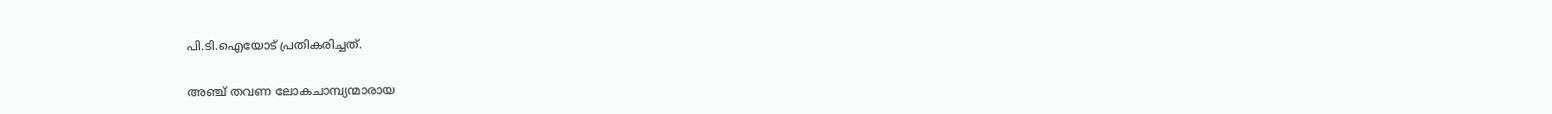പി.ടി.ഐയോട് പ്രതികരിച്ചത്.

അഞ്ച് തവണ ലോകചാമ്പ്യന്മാരായ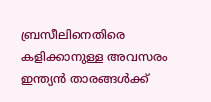ബ്രസീലിനെതിരെ കളിക്കാനുള്ള അവസരം ഇന്ത്യന്‍ താരങ്ങള്‍ക്ക്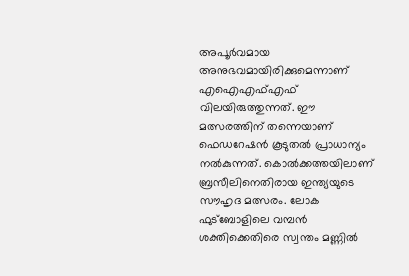അപൂര്‍വമായ അനുഭവമായിരിക്കുമെന്നാണ് എഐഎഫ്എഫ് വിലയിരുത്തുന്നത്. ഈ മത്സരത്തിന് തന്നെയാണ് ഫെഡറേഷന്‍ കൂടുതല്‍ പ്രാധാന്യം നല്‍കുന്നത്. കൊല്‍ക്കത്തയിലാണ് ബ്രസീലിനെതിരായ ഇന്ത്യയുടെ സൗഹൃദ മത്സരം. ലോക ഫുട്‌ബോളിലെ വമ്പന്‍ ശക്തിക്കെതിരെ സ്വന്തം മണ്ണില്‍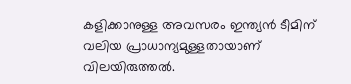കളിക്കാനുള്ള അവസരം ഇന്ത്യന്‍ ടീമിന് വലിയ പ്രാധാന്യമുള്ളതായാണ് വിലയിരുത്തല്‍.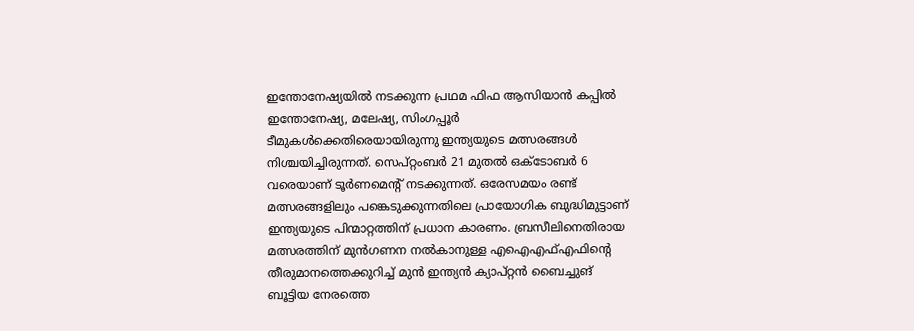ഇന്തോനേഷ്യയില്‍ നടക്കുന്ന പ്രഥമ ഫിഫ ആസിയാന്‍ കപ്പില്‍ ഇന്തോനേഷ്യ, മലേഷ്യ, സിംഗപ്പൂര്‍ ടീമുകള്‍ക്കെതിരെയായിരുന്നു ഇന്ത്യയുടെ മത്സരങ്ങള്‍ നിശ്ചയിച്ചിരുന്നത്. സെപ്റ്റംബര്‍ 21 മുതല്‍ ഒക്ടോബര്‍ 6 വരെയാണ് ടൂര്‍ണമെന്റ് നടക്കുന്നത്. ഒരേസമയം രണ്ട് മത്സരങ്ങളിലും പങ്കെടുക്കുന്നതിലെ പ്രായോഗിക ബുദ്ധിമുട്ടാണ് ഇന്ത്യയുടെ പിന്മാറ്റത്തിന് പ്രധാന കാരണം. ബ്രസീലിനെതിരായ മത്സരത്തിന് മുന്‍ഗണന നല്‍കാനുള്ള എഐഎഫ്എഫിന്റെ തീരുമാനത്തെക്കുറിച്ച് മുന്‍ ഇന്ത്യന്‍ ക്യാപ്റ്റന്‍ ബൈച്ചുങ് ബൂട്ടിയ നേരത്തെ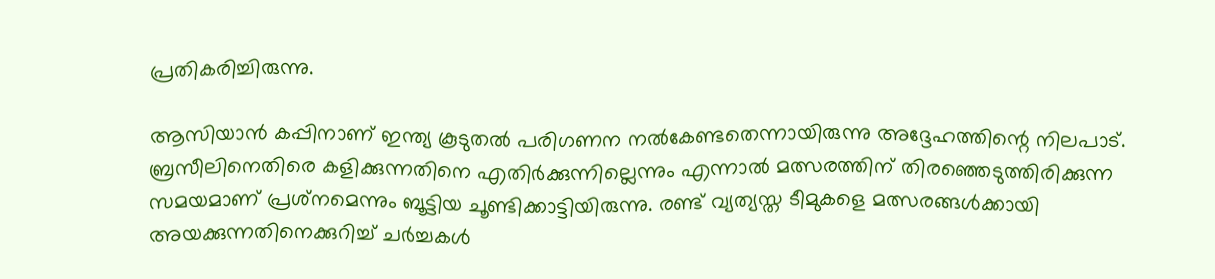പ്രതികരിച്ചിരുന്നു.

ആസിയാന്‍ കപ്പിനാണ് ഇന്ത്യ കൂടുതല്‍ പരിഗണന നല്‍കേണ്ടതെന്നായിരുന്നു അദ്ദേഹത്തിന്റെ നിലപാട്. ബ്രസീലിനെതിരെ കളിക്കുന്നതിനെ എതിര്‍ക്കുന്നില്ലെന്നും എന്നാല്‍ മത്സരത്തിന് തിരഞ്ഞെടുത്തിരിക്കുന്ന സമയമാണ് പ്രശ്‌നമെന്നും ബൂട്ടിയ ചൂണ്ടിക്കാട്ടിയിരുന്നു. രണ്ട് വ്യത്യസ്ത ടീമുകളെ മത്സരങ്ങള്‍ക്കായി അയക്കുന്നതിനെക്കുറിച്ച് ചര്‍ച്ചകള്‍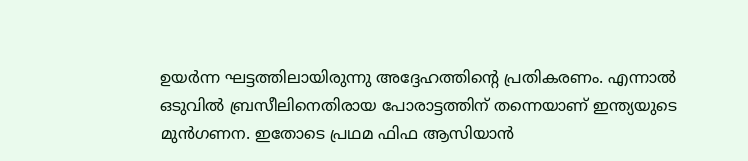ഉയര്‍ന്ന ഘട്ടത്തിലായിരുന്നു അദ്ദേഹത്തിന്റെ പ്രതികരണം. എന്നാല്‍ ഒടുവില്‍ ബ്രസീലിനെതിരായ പോരാട്ടത്തിന് തന്നെയാണ് ഇന്ത്യയുടെ മുന്‍ഗണന. ഇതോടെ പ്രഥമ ഫിഫ ആസിയാന്‍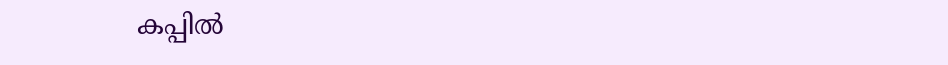കപ്പില്‍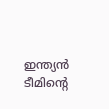ഇന്ത്യന്‍ ടീമിന്റെ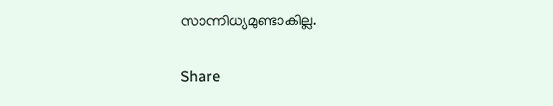സാന്നിധ്യമുണ്ടാകില്ല.

Share